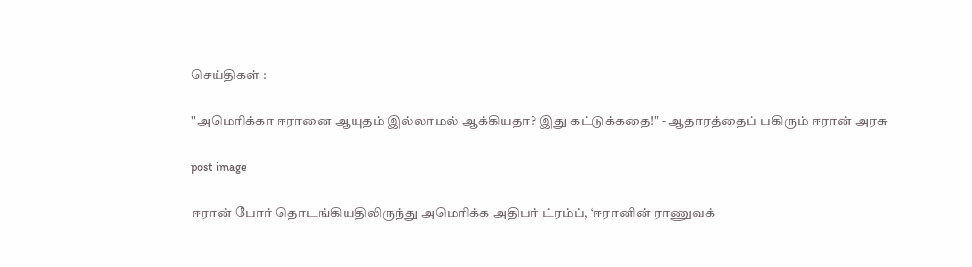செய்திகள் :

"அமெரிக்கா ஈரானை ஆயுதம் இல்லாமல் ஆக்கியதா? இது கட்டுக்கதை!" - ஆதாரத்தைப் பகிரும் ஈரான் அரசு

post image

ஈரான் போர் தொடங்கியதிலிருந்து அமெரிக்க அதிபர் ட்ரம்ப், ‘ஈரானின் ராணுவக்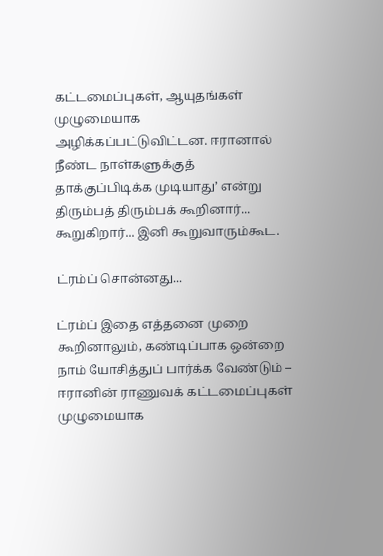கட்டமைப்புகள், ஆயுதங்கள் முழுமையாக அழிக்கப்பட்டுவிட்டன. ஈரானால் நீண்ட நாள்களுக்குத் தாக்குப்பிடிக்க முடியாது’ என்று திரும்பத் திரும்பக் கூறினார்... கூறுகிறார்... இனி கூறுவாரும்கூட.

ட்ரம்ப் சொன்னது...

ட்ரம்ப் இதை எத்தனை முறை கூறினாலும், கண்டிப்பாக ஒன்றை நாம் யோசித்துப் பார்க்க வேண்டும் – ஈரானின் ராணுவக் கட்டமைப்புகள் முழுமையாக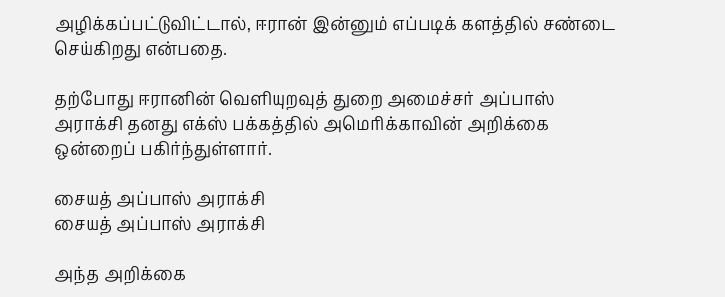அழிக்கப்பட்டுவிட்டால், ஈரான் இன்னும் எப்படிக் களத்தில் சண்டை செய்கிறது என்பதை.

தற்போது ஈரானின் வெளியுறவுத் துறை அமைச்சர் அப்பாஸ் அராக்சி தனது எக்ஸ் பக்கத்தில் அமெரிக்காவின் அறிக்கை ஒன்றைப் பகிர்ந்துள்ளார்.

சையத் அப்பாஸ் அராக்சி
சையத் அப்பாஸ் அராக்சி

அந்த அறிக்கை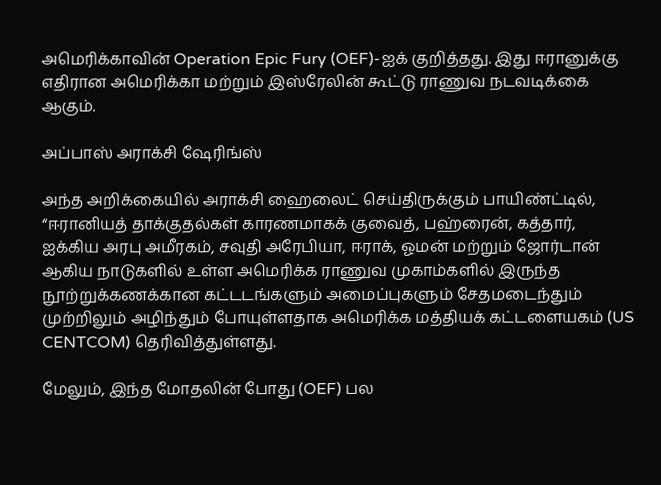அமெரிக்காவின் Operation Epic Fury (OEF)-ஐக் குறித்தது. இது ஈரானுக்கு எதிரான அமெரிக்கா மற்றும் இஸ்ரேலின் கூட்டு ராணுவ நடவடிக்கை ஆகும்.

அப்பாஸ் அராக்சி ஷேரிங்ஸ்

அந்த அறிக்கையில் அராக்சி ஹைலைட் செய்திருக்கும் பாயிண்ட்டில், “ஈரானியத் தாக்குதல்கள் காரணமாகக் குவைத், பஹ்ரைன், கத்தார், ஐக்கிய அரபு அமீரகம், சவுதி அரேபியா, ஈராக், ஓமன் மற்றும் ஜோர்டான் ஆகிய நாடுகளில் உள்ள அமெரிக்க ராணுவ முகாம்களில் இருந்த நூற்றுக்கணக்கான கட்டடங்களும் அமைப்புகளும் சேதமடைந்தும் முற்றிலும் அழிந்தும் போயுள்ளதாக அமெரிக்க மத்தியக் கட்டளையகம் (US CENTCOM) தெரிவித்துள்ளது.

மேலும், இந்த மோதலின் போது (OEF) பல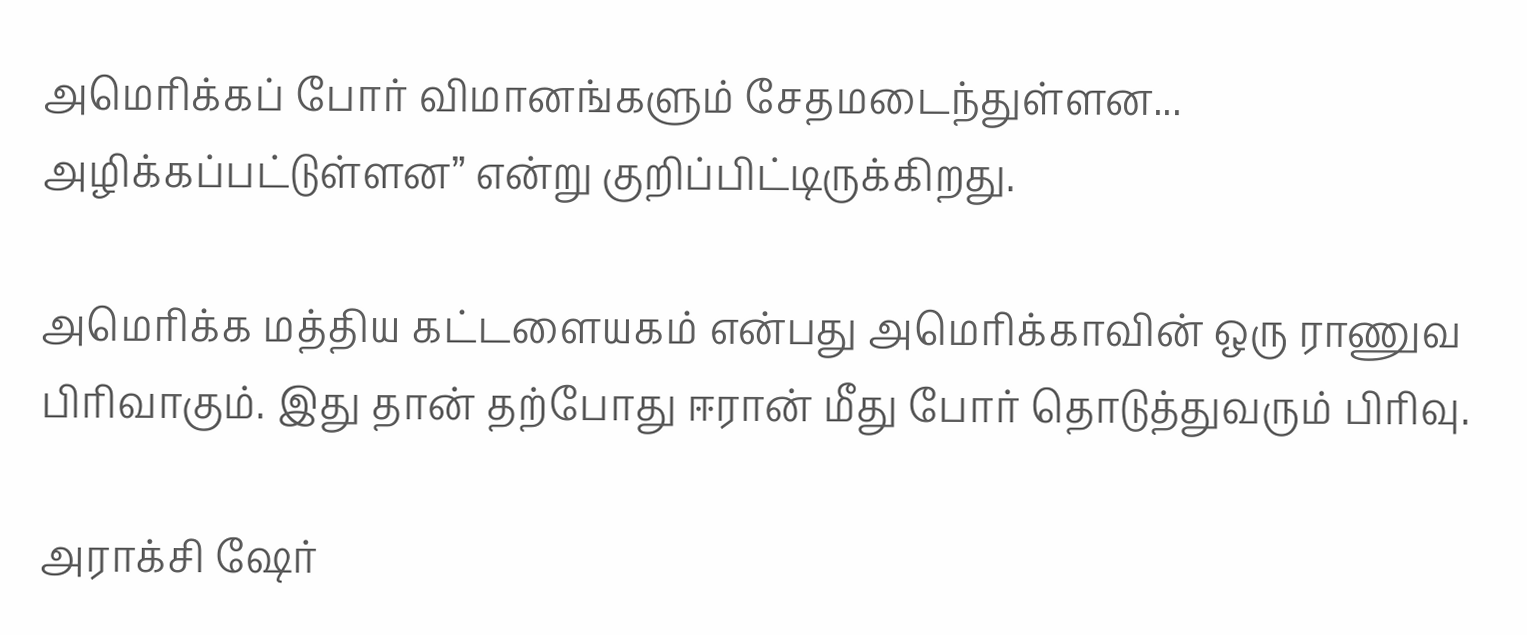அமெரிக்கப் போர் விமானங்களும் சேதமடைந்துள்ளன... அழிக்கப்பட்டுள்ளன” என்று குறிப்பிட்டிருக்கிறது.

அமெரிக்க மத்திய கட்டளையகம் என்பது அமெரிக்காவின் ஒரு ராணுவ பிரிவாகும். இது தான் தற்போது ஈரான் மீது போர் தொடுத்துவரும் பிரிவு.

அராக்சி ஷேர்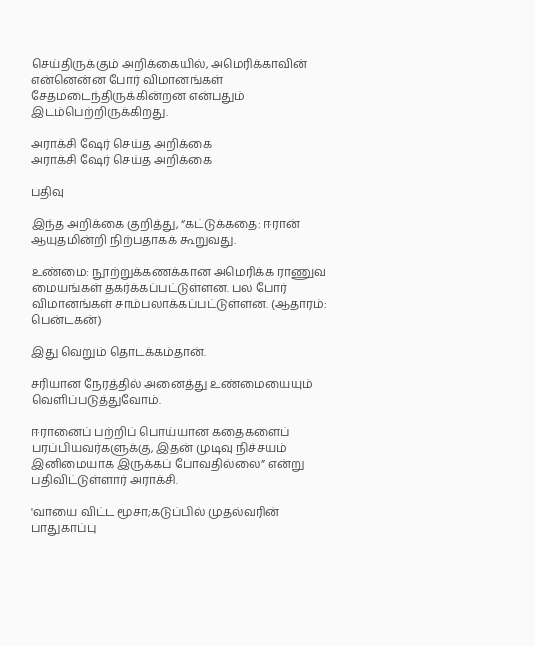செய்திருக்கும் அறிக்கையில், அமெரிக்காவின் என்னென்ன போர் விமானங்கள் சேதமடைந்திருக்கின்றன என்பதும் இடம்பெற்றிருக்கிறது.

அராக்சி ஷேர் செய்த அறிக்கை
அராக்சி ஷேர் செய்த அறிக்கை

பதிவு

இந்த அறிக்கை குறித்து, “கட்டுக்கதை: ஈரான் ஆயுதமின்றி நிற்பதாகக் கூறுவது.

உண்மை: நூற்றுக்கணக்கான அமெரிக்க ராணுவ மையங்கள் தகர்க்கப்பட்டுள்ளன. பல போர் விமானங்கள் சாம்பலாக்கப்பட்டுள்ளன. (ஆதாரம்: பென்டகன்)

இது வெறும் தொடக்கம்தான்.

சரியான நேரத்தில் அனைத்து உண்மையையும் வெளிப்படுத்துவோம்.

ஈரானைப் பற்றிப் பொய்யான கதைகளைப் பரப்பியவர்களுக்கு, இதன் முடிவு நிச்சயம் இனிமையாக இருக்கப் போவதில்லை” என்று பதிவிட்டுள்ளார் அராக்சி.

'வாயை விட்ட மூசா;கடுப்பில் முதல்வரின் பாதுகாப்பு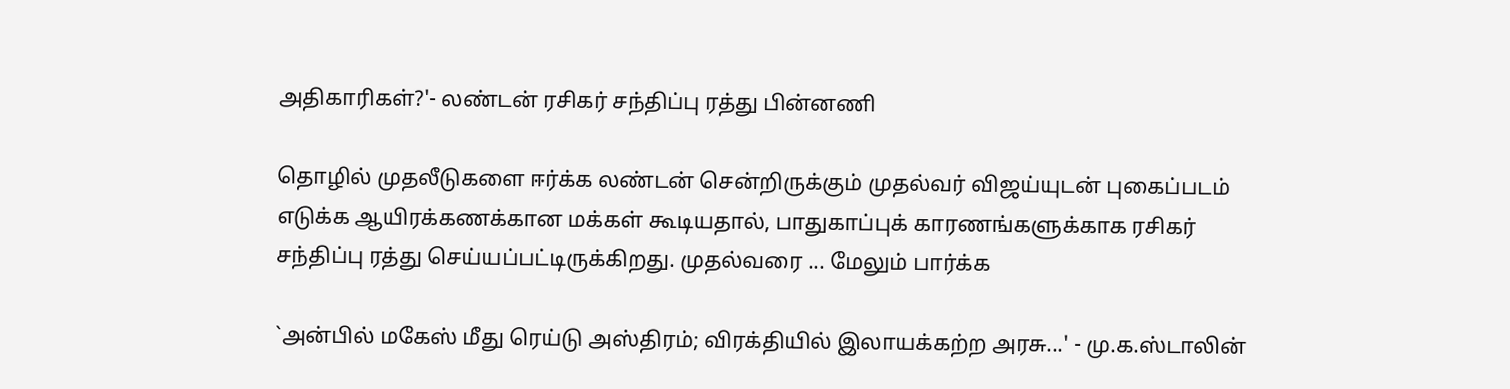அதிகாரிகள்?'- லண்டன் ரசிகர் சந்திப்பு ரத்து பின்னணி

தொழில் முதலீடுகளை ஈர்க்க லண்டன் சென்றிருக்கும் முதல்வர் விஜய்யுடன் புகைப்படம் எடுக்க ஆயிரக்கணக்கான மக்கள் கூடியதால், பாதுகாப்புக் காரணங்களுக்காக ரசிகர் சந்திப்பு ரத்து செய்யப்பட்டிருக்கிறது. முதல்வரை ... மேலும் பார்க்க

`அன்பில் மகேஸ் மீது ரெய்டு அஸ்திரம்; விரக்தியில் இலாயக்கற்ற அரசு...' - மு.க.ஸ்டாலின்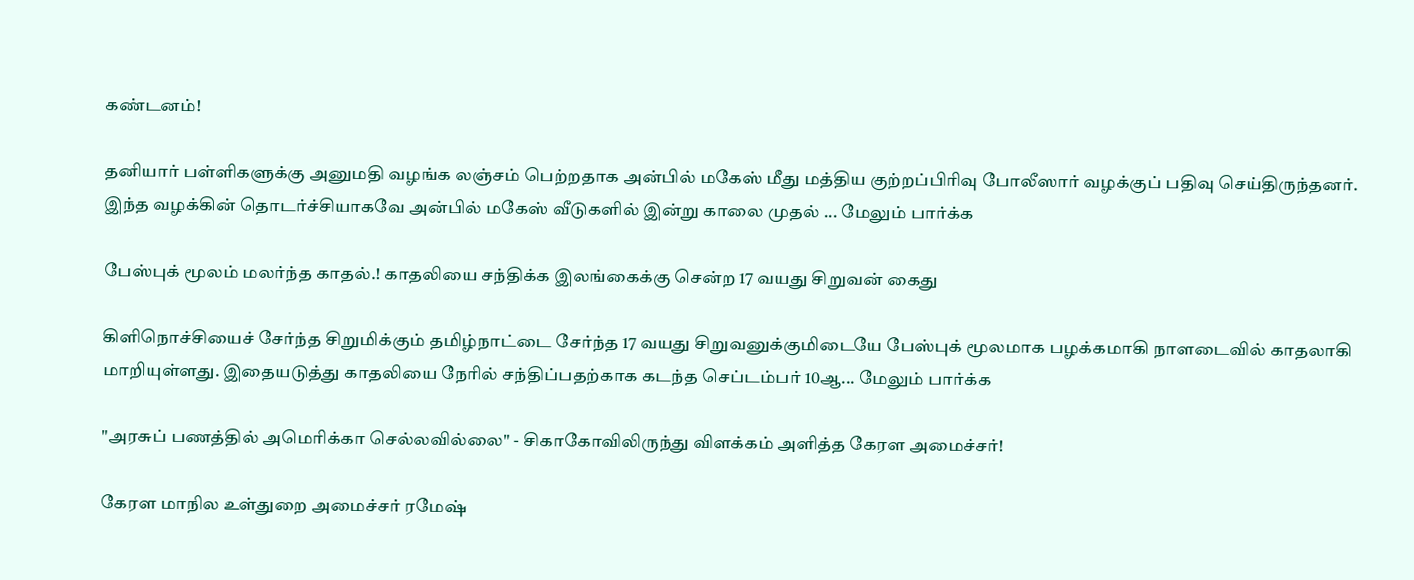கண்டனம்!

தனியார் பள்ளிகளுக்கு அனுமதி வழங்க லஞ்சம் பெற்றதாக அன்பில் மகேஸ் மீது மத்திய குற்றப்பிரிவு போலீஸார் வழக்குப் பதிவு செய்திருந்தனர். இந்த வழக்கின் தொடர்ச்சியாகவே அன்பில் மகேஸ் வீடுகளில் இன்று காலை முதல் ... மேலும் பார்க்க

பேஸ்புக் மூலம் மலர்ந்த காதல்.! காதலியை சந்திக்க இலங்கைக்கு சென்ற 17 வயது சிறுவன் கைது

கிளிநொச்சியைச் சேர்ந்த சிறுமிக்கும் தமிழ்நாட்டை சேர்ந்த 17 வயது சிறுவனுக்குமிடையே பேஸ்புக் மூலமாக பழக்கமாகி நாளடைவில் காதலாகி மாறியுள்ளது. இதையடுத்து காதலியை நேரில் சந்திப்பதற்காக கடந்த செப்டம்பர் 10ஆ... மேலும் பார்க்க

"அரசுப் பணத்தில் அமெரிக்கா செல்லவில்லை" - சிகாகோவிலிருந்து விளக்கம் அளித்த கேரள அமைச்சர்!

கேரள மாநில உள்துறை அமைச்சர் ரமேஷ்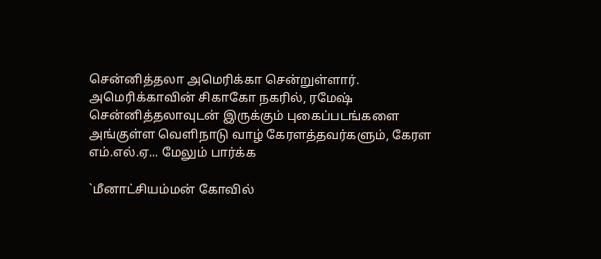சென்னித்தலா அமெரிக்கா சென்றுள்ளார். அமெரிக்காவின் சிகாகோ நகரில், ரமேஷ் சென்னித்தலாவுடன் இருக்கும் புகைப்படங்களை அங்குள்ள வெளிநாடு வாழ் கேரளத்தவர்களும், கேரள எம்.எல்.ஏ... மேலும் பார்க்க

`மீனாட்சியம்மன் கோவில்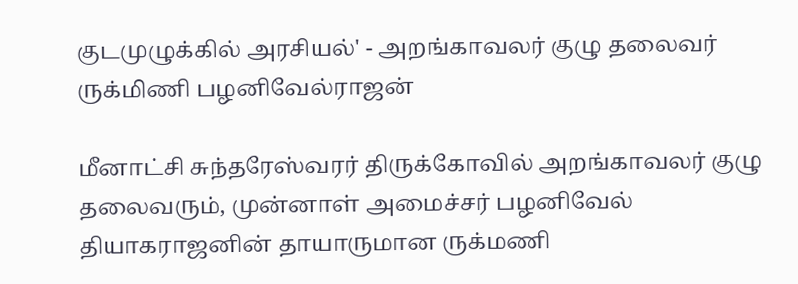குடமுழுக்கில் அரசியல்' - அறங்காவலர் குழு தலைவர் ருக்மிணி பழனிவேல்ராஜன்

மீனாட்சி சுந்தரேஸ்வரர் திருக்கோவில் அறங்காவலர் குழு தலைவரும், முன்னாள் அமைச்சர் பழனிவேல் தியாகராஜனின் தாயாருமான ருக்மணி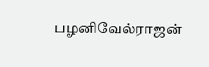பழனிவேல்ராஜன்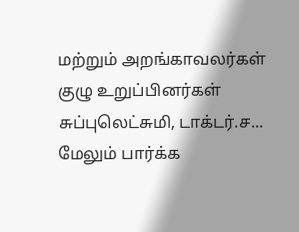மற்றும் அறங்காவலர்கள் குழு உறுப்பினர்கள் சுப்புலெட்சுமி, டாக்டர்.ச... மேலும் பார்க்க